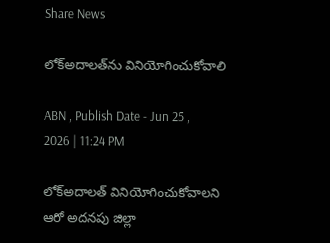Share News

లోక్‌అదాలత్‌ను వినియోగించుకోవాలి

ABN , Publish Date - Jun 25 , 2026 | 11:24 PM

లోక్‌అదాలత్‌ వినియోగించుకోవాలని ఆరో అదనపు జిల్లా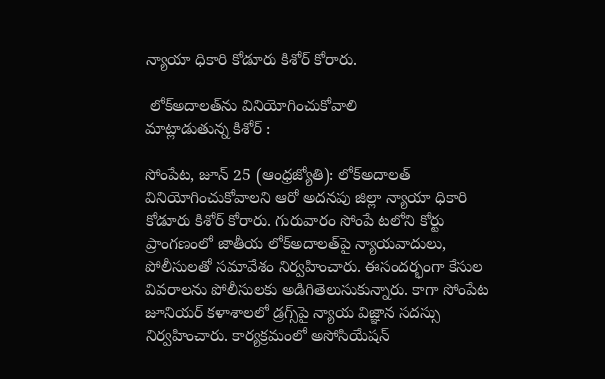న్యాయా ధికారి కోడూరు కిశోర్‌ కోరారు.

 లోక్‌అదాలత్‌ను వినియోగించుకోవాలి
మాట్లాడుతున్న కిశోర్‌ :

సోంపేట, జూన్‌ 25 (ఆంధ్రజ్యోతి): లోక్‌అదాలత్‌ వినియోగించుకోవాలని ఆరో అదనపు జిల్లా న్యాయా ధికారి కోడూరు కిశోర్‌ కోరారు. గురువారం సోంపే టలోని కోర్టు ప్రాంగణంలో జాతీయ లోక్‌అదాలత్‌పై న్యాయవాదులు, పోలీసులతో సమావేశం నిర్వహించారు. ఈసందర్భంగా కేసుల వివరాలను పోలీసులకు అడిగితెలుసుకున్నారు. కాగా సోంపేట జూనియర్‌ కళాశాలలో డ్రగ్స్‌పై న్యాయ విజ్ఞాన సదస్సు నిర్వహించారు. కార్యక్రమంలో అసోసియేషన్‌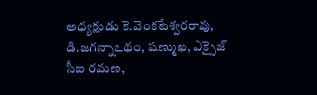అధ్యక్షుడు కె.వెంకటేశ్వరరావు, డి.జగన్నాఽథం, షణ్ముఖ, ఎక్సైజ్‌ సీఐ రమణ,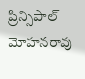ప్రిన్సిపాల్‌ మోహనరావు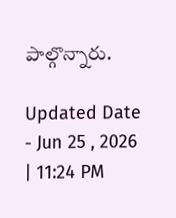పాల్గొన్నారు.

Updated Date - Jun 25 , 2026 | 11:24 PM